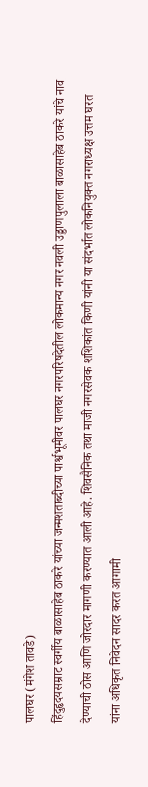पालघर (मंगेश तावडे)
हिंदुहृदयसम्राट स्वर्गीय बाळासाहेब ठाकरे यांच्या जन्मशताब्दीच्या पार्श्वभूमीवर पालघर नगरपरिषदेतील लोकमान्य नगर नवली उड्डाणपुलाला बाळासाहेब ठाकरे यांचे नाव देण्याची ठोस आणि जोरदार मागणी करण्यात आली आहे. शिवसैनिक तथा माजी नगरसेवक शशिकांत किणी यांनी या संदर्भात लोकनियुक्त नगराध्यक्ष उत्तम घरत यांना अधिकृत निवेदन सादर करत आगामी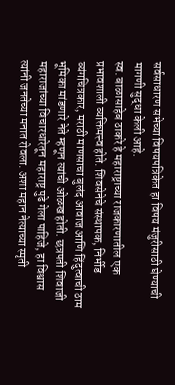सर्वसाधारण सभेच्या विषयपत्रिकेत हा विषय मंजुरीसाठी घेण्याची मागणी सुद्धा केली आहे.
स्व. बाळासाहेब ठाकरे हे महाराष्ट्राच्या राजकारणातील एक प्रभावशाली व्यक्तिमत्त्व होते. शिवसेनेचे संस्थापक, निर्भीड व्यंगचित्रकार, मराठी माणसाचा बुलंद आवाज आणि हिंदुत्वाची ठाम भूमिका मांडणारे नेते म्हणून त्यांची ओळख होती. छत्रपती शिवाजी महाराजांच्या विचारधारेतून महाराष्ट्र पुढे गेला पाहिजे, हा विश्वास त्यांनी जनतेच्या मनात रोवला. अशा महान नेत्याच्या स्मृती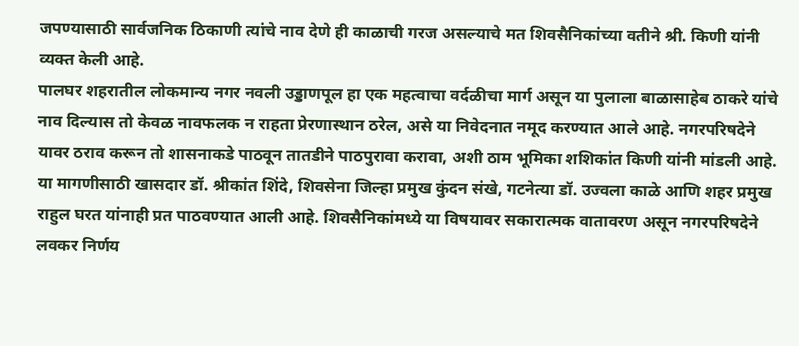जपण्यासाठी सार्वजनिक ठिकाणी त्यांचे नाव देणे ही काळाची गरज असल्याचे मत शिवसैनिकांच्या वतीने श्री. किणी यांनी व्यक्त केली आहे.
पालघर शहरातील लोकमान्य नगर नवली उड्डाणपूल हा एक महत्वाचा वर्दळीचा मार्ग असून या पुलाला बाळासाहेब ठाकरे यांचे नाव दिल्यास तो केवळ नावफलक न राहता प्रेरणास्थान ठरेल, असे या निवेदनात नमूद करण्यात आले आहे. नगरपरिषदेने यावर ठराव करून तो शासनाकडे पाठवून तातडीने पाठपुरावा करावा, अशी ठाम भूमिका शशिकांत किणी यांनी मांडली आहे.
या मागणीसाठी खासदार डॉ. श्रीकांत शिंदे, शिवसेना जिल्हा प्रमुख कुंदन संखे, गटनेत्या डॉ. उज्वला काळे आणि शहर प्रमुख राहुल घरत यांनाही प्रत पाठवण्यात आली आहे. शिवसैनिकांमध्ये या विषयावर सकारात्मक वातावरण असून नगरपरिषदेने लवकर निर्णय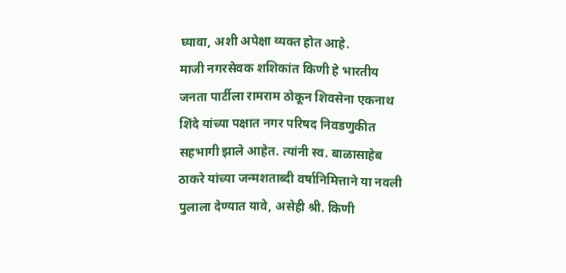घ्यावा, अशी अपेक्षा व्यक्त होत आहे.
माजी नगरसेवक शशिकांत किणी हे भारतीय जनता पार्टीला रामराम ठोकून शिवसेना एकनाथ शिंदे यांच्या पक्षात नगर परिषद निवडणुकीत सहभागी झाले आहेत. त्यांनी स्व. बाळासाहेब ठाकरे यांच्या जन्मशताब्दी वर्षानिमित्ताने या नवली पुलाला देण्यात यावे, असेही श्री. किणी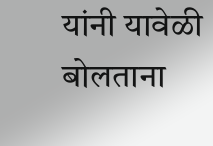यांनी यावेळी बोलताना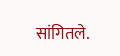सांगितले.